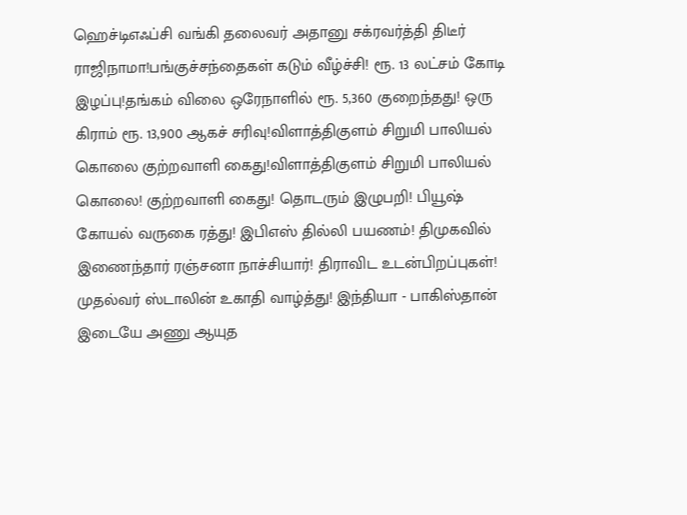ஹெச்டிஎஃப்சி வங்கி தலைவர் அதானு சக்ரவர்த்தி திடீர் ராஜிநாமா!பங்குச்சந்தைகள் கடும் வீழ்ச்சி! ரூ. 13 லட்சம் கோடி இழப்பு!தங்கம் விலை ஒரேநாளில் ரூ. 5,360 குறைந்தது! ஒரு கிராம் ரூ. 13,900 ஆகச் சரிவு!விளாத்திகுளம் சிறுமி பாலியல் கொலை குற்றவாளி கைது!விளாத்திகுளம் சிறுமி பாலியல் கொலை! குற்றவாளி கைது! தொடரும் இழுபறி! பியூஷ் கோயல் வருகை ரத்து! இபிஎஸ் தில்லி பயணம்! திமுகவில் இணைந்தார் ரஞ்சனா நாச்சியார்! திராவிட உடன்பிறப்புகள்! முதல்வர் ஸ்டாலின் உகாதி வாழ்த்து! இந்தியா - பாகிஸ்தான் இடையே அணு ஆயுத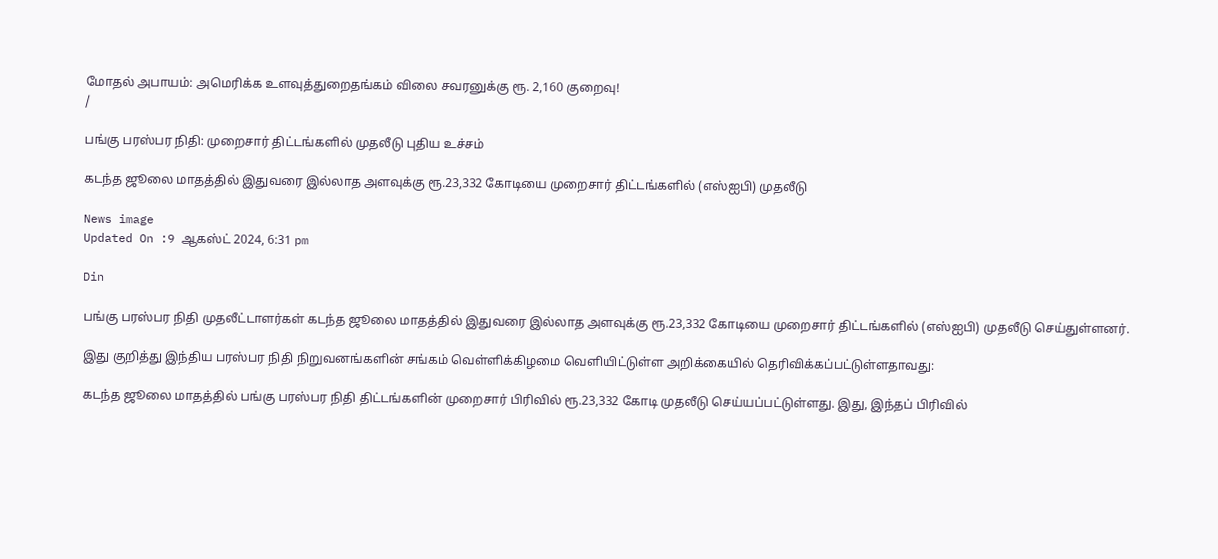மோதல் அபாயம்: அமெரிக்க உளவுத்துறைதங்கம் விலை சவரனுக்கு ரூ. 2,160 குறைவு!
/

பங்கு பரஸ்பர நிதி: முறைசார் திட்டங்களில் முதலீடு புதிய உச்சம்

கடந்த ஜூலை மாதத்தில் இதுவரை இல்லாத அளவுக்கு ரூ.23,332 கோடியை முறைசார் திட்டங்களில் (எஸ்ஐபி) முதலீடு

News image
Updated On :9 ஆகஸ்ட் 2024, 6:31 pm

Din

பங்கு பரஸ்பர நிதி முதலீட்டாளர்கள் கடந்த ஜூலை மாதத்தில் இதுவரை இல்லாத அளவுக்கு ரூ.23,332 கோடியை முறைசார் திட்டங்களில் (எஸ்ஐபி) முதலீடு செய்துள்ளனர்.

இது குறித்து இந்திய பரஸ்பர நிதி நிறுவனங்களின் சங்கம் வெள்ளிக்கிழமை வெளியிட்டுள்ள அறிக்கையில் தெரிவிக்கப்பட்டுள்ளதாவது:

கடந்த ஜூலை மாதத்தில் பங்கு பரஸ்பர நிதி திட்டங்களின் முறைசார் பிரிவில் ரூ.23,332 கோடி முதலீடு செய்யப்பட்டுள்ளது. இது, இந்தப் பிரிவில்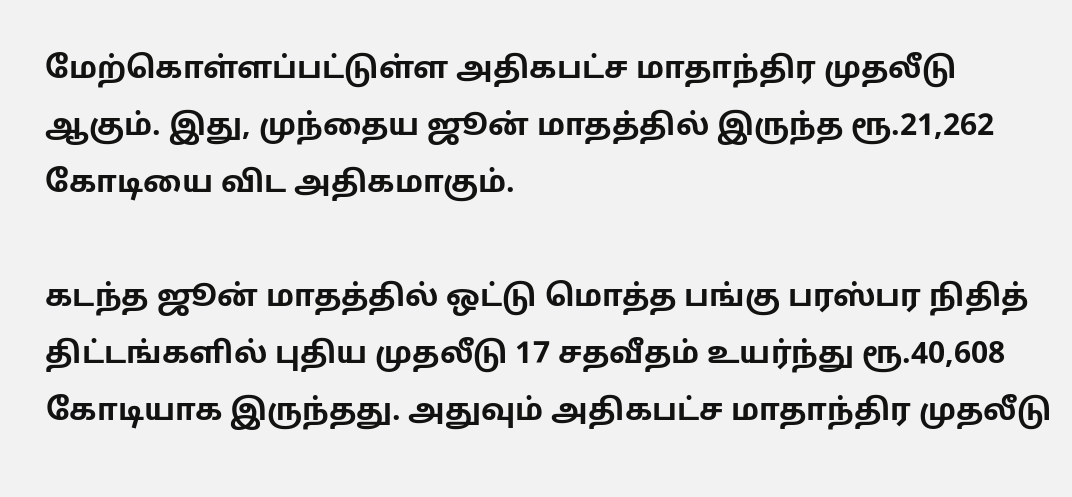மேற்கொள்ளப்பட்டுள்ள அதிகபட்ச மாதாந்திர முதலீடு ஆகும். இது, முந்தைய ஜூன் மாதத்தில் இருந்த ரூ.21,262 கோடியை விட அதிகமாகும்.

கடந்த ஜூன் மாதத்தில் ஒட்டு மொத்த பங்கு பரஸ்பர நிதித் திட்டங்களில் புதிய முதலீடு 17 சதவீதம் உயர்ந்து ரூ.40,608 கோடியாக இருந்தது. அதுவும் அதிகபட்ச மாதாந்திர முதலீடு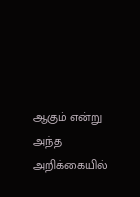ஆகும் என்று அந்த அறிக்கையில்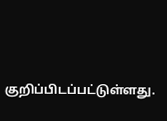குறிப்பிடப்பட்டுள்ளது.